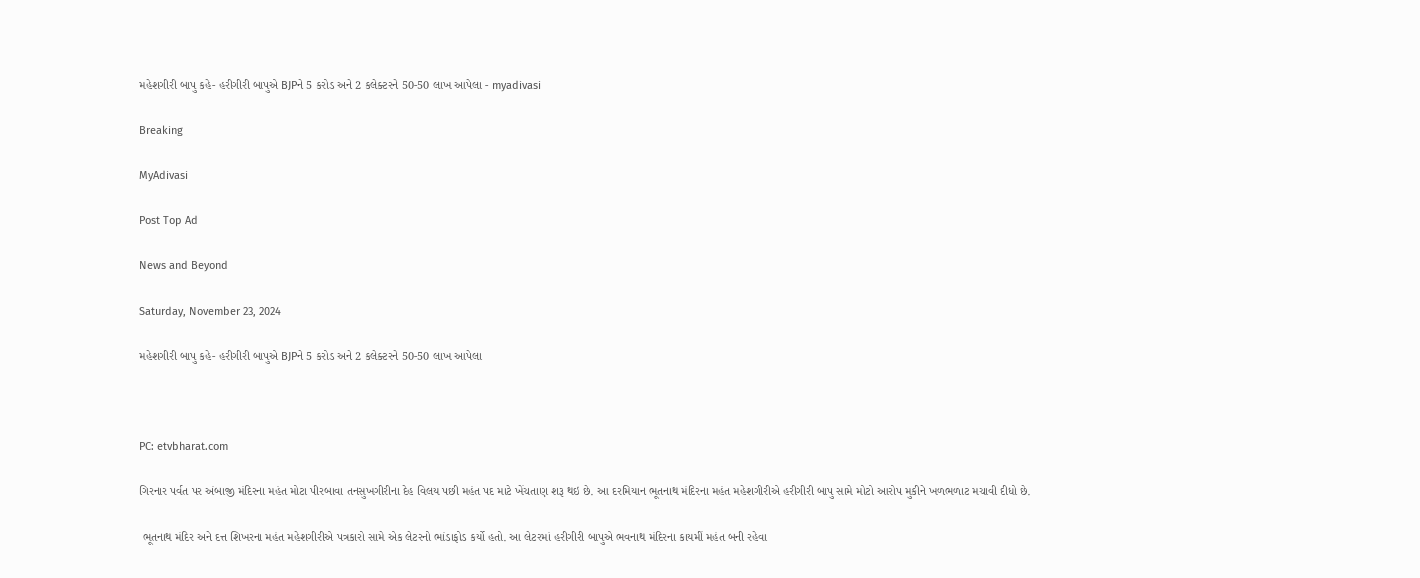મહેશગીરી બાપુ કહે- હરીગીરી બાપુએ BJPને 5 કરોડ અને 2 કલેક્ટરને 50-50 લાખ આપેલા - myadivasi

Breaking

MyAdivasi

Post Top Ad

News and Beyond

Saturday, November 23, 2024

મહેશગીરી બાપુ કહે- હરીગીરી બાપુએ BJPને 5 કરોડ અને 2 કલેક્ટરને 50-50 લાખ આપેલા



PC: etvbharat.com

ગિરનાર પર્વત પર અંબાજી મંદિરના મહંત મોટા પીરબાવા તનસુખગીરીના દેહ વિલય પછી મહંત પદ માટે ખેંચતાણ શરૂ થઇ છે. આ દરમિયાન ભૂતનાથ મંદિરના મહંત મહેશગીરીએ હરીગીરી બાપુ સામે મોટો આરોપ મુકીને ખળભળાટ મચાવી દીધો છે.

 ભૂતનાથ મંદિર અને દત્ત શિખરના મહંત મહેશગીરીએ પત્રકારો સામે એક લેટરનો ભાંડાફોડ કર્યો હતો. આ લેટરમાં હરીગીરી બાપુએ ભવનાથ મંદિરના કાયમીં મહંત બની રહેવા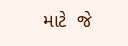માટે  જે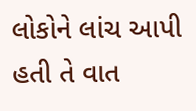લોકોને લાંચ આપી હતી તે વાત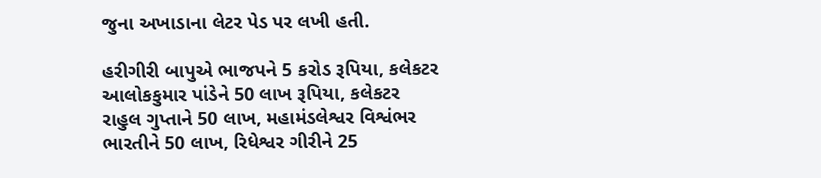જુના અખાડાના લેટર પેડ પર લખી હતી.

હરીગીરી બાપુએ ભાજપને 5 કરોડ રૂપિયા, કલેકટર આલોકકુમાર પાંડેને 50 લાખ રૂપિયા, કલેકટર રાહુલ ગુપ્તાને 50 લાખ, મહામંડલેશ્વર વિશ્વંભર ભારતીને 50 લાખ, રિધેશ્વર ગીરીને 25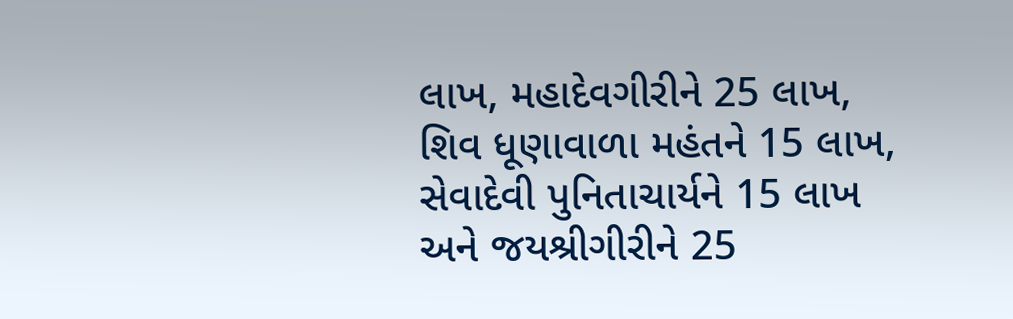લાખ, મહાદેવગીરીને 25 લાખ, શિવ ધૂણાવાળા મહંતને 15 લાખ, સેવાદેવી પુનિતાચાર્યને 15 લાખ અને જયશ્રીગીરીને 25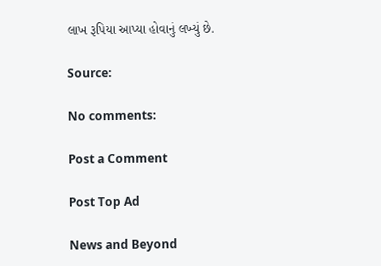લાખ રૂપિયા આપ્યા હોવાનું લખ્યું છે.

Source:

No comments:

Post a Comment

Post Top Ad

News and Beyond